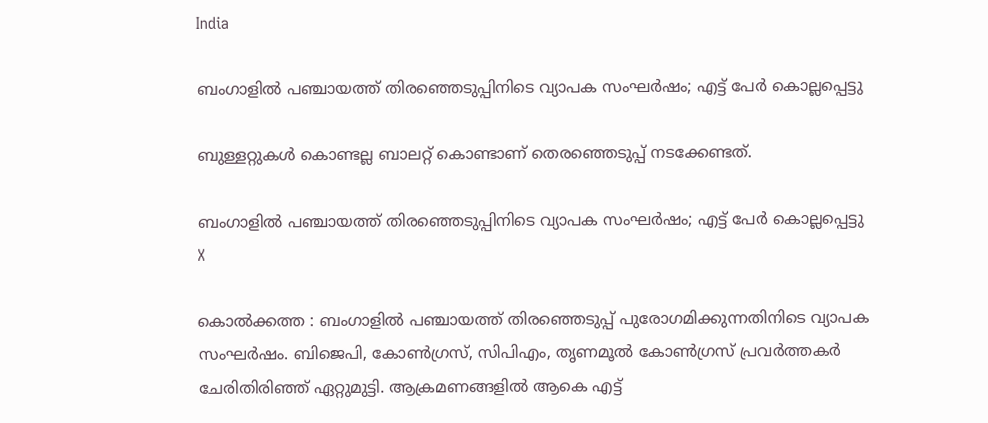India

ബംഗാളില്‍ പഞ്ചായത്ത് തിരഞ്ഞെടുപ്പിനിടെ വ്യാപക സംഘര്‍ഷം; എട്ട് പേര്‍ കൊല്ലപ്പെട്ടു

ബുള്ളറ്റുകള്‍ കൊണ്ടല്ല ബാലറ്റ് കൊണ്ടാണ് തെരഞ്ഞെടുപ്പ് നടക്കേണ്ടത്.

ബംഗാളില്‍ പഞ്ചായത്ത് തിരഞ്ഞെടുപ്പിനിടെ വ്യാപക സംഘര്‍ഷം; എട്ട് പേര്‍ കൊല്ലപ്പെട്ടു
X

കൊല്‍ക്കത്ത : ബംഗാളില്‍ പഞ്ചായത്ത് തിരഞ്ഞെടുപ്പ് പുരോഗമിക്കുന്നതിനിടെ വ്യാപക സംഘര്‍ഷം. ബിജെപി, കോണ്‍ഗ്രസ്, സിപിഎം, തൃണമൂല്‍ കോണ്‍ഗ്രസ് പ്രവര്‍ത്തകര്‍ ചേരിതിരിഞ്ഞ് ഏറ്റുമുട്ടി. ആക്രമണങ്ങളില്‍ ആകെ എട്ട്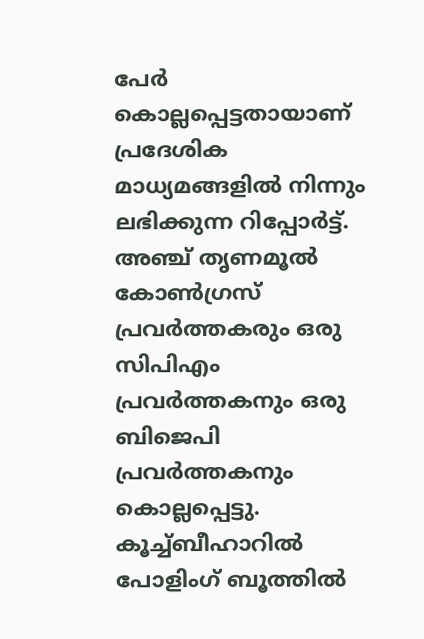പേര്‍ കൊല്ലപ്പെട്ടതായാണ് പ്രദേശിക മാധ്യമങ്ങളില്‍ നിന്നും ലഭിക്കുന്ന റിപ്പോര്‍ട്ട്. അഞ്ച് തൃണമൂല്‍ കോണ്‍ഗ്രസ് പ്രവര്‍ത്തകരും ഒരു സിപിഎം പ്രവര്‍ത്തകനും ഒരു ബിജെപി പ്രവര്‍ത്തകനും കൊല്ലപ്പെട്ടു. കൂച്ച്ബീഹാറില്‍ പോളിംഗ് ബൂത്തില്‍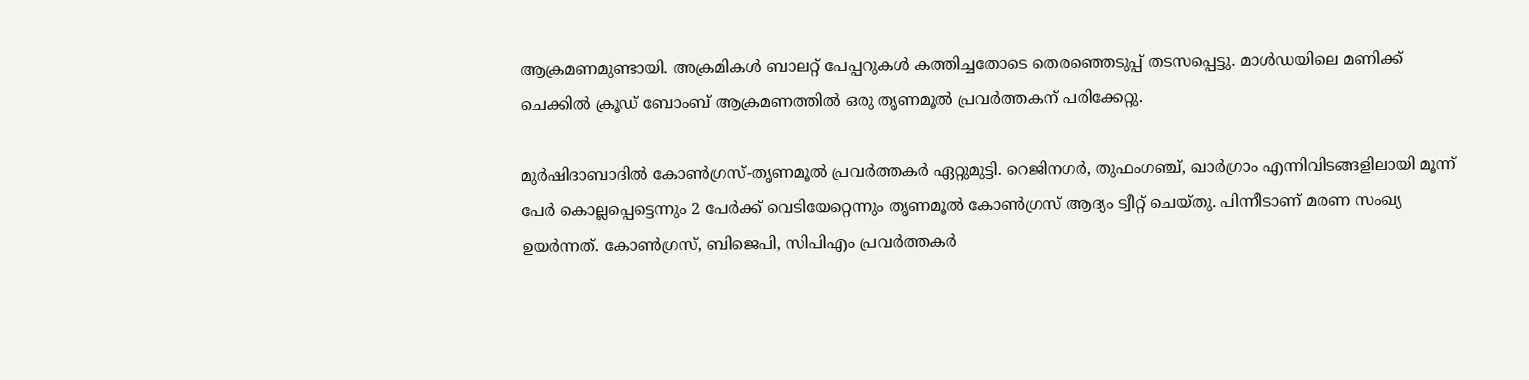ആക്രമണമുണ്ടായി. അക്രമികള്‍ ബാലറ്റ് പേപ്പറുകള്‍ കത്തിച്ചതോടെ തെരഞ്ഞെടുപ്പ് തടസപ്പെട്ടു. മാള്‍ഡയിലെ മണിക്ക് ചെക്കില്‍ ക്രൂഡ് ബോംബ് ആക്രമണത്തില്‍ ഒരു തൃണമൂല്‍ പ്രവര്‍ത്തകന് പരിക്കേറ്റു.

മുര്‍ഷിദാബാദില്‍ കോണ്‍ഗ്രസ്-തൃണമൂല്‍ പ്രവര്‍ത്തകര്‍ ഏറ്റുമുട്ടി. റെജിനഗര്‍, തുഫംഗഞ്ച്, ഖാര്‍ഗ്രാം എന്നിവിടങ്ങളിലായി മൂന്ന് പേര്‍ കൊല്ലപ്പെട്ടെന്നും 2 പേര്‍ക്ക് വെടിയേറ്റെന്നും തൃണമൂല്‍ കോണ്‍ഗ്രസ് ആദ്യം ട്വീറ്റ് ചെയ്തു. പിന്നീടാണ് മരണ സംഖ്യ ഉയര്‍ന്നത്. കോണ്‍ഗ്രസ്, ബിജെപി, സിപിഎം പ്രവര്‍ത്തകര്‍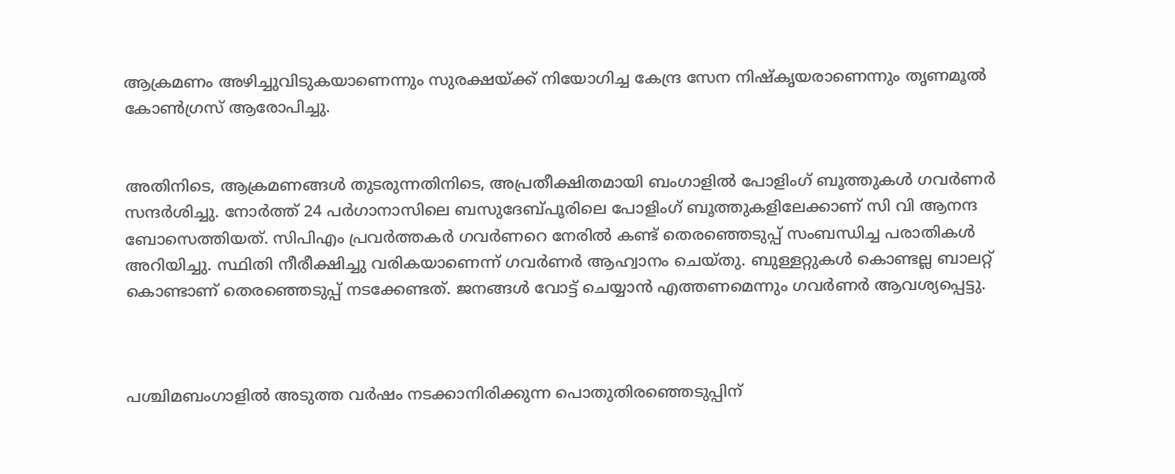ആക്രമണം അഴിച്ചുവിടുകയാണെന്നും സുരക്ഷയ്ക്ക് നിയോഗിച്ച കേന്ദ്ര സേന നിഷ്‌കൃയരാണെന്നും തൃണമൂല്‍ കോണ്‍ഗ്രസ് ആരോപിച്ചു.


അതിനിടെ, ആക്രമണങ്ങള്‍ തുടരുന്നതിനിടെ, അപ്രതീക്ഷിതമായി ബംഗാളില്‍ പോളിംഗ് ബൂത്തുകള്‍ ഗവര്‍ണര്‍ സന്ദര്‍ശിച്ചു. നോര്‍ത്ത് 24 പര്‍ഗാനാസിലെ ബസുദേബ്പൂരിലെ പോളിംഗ് ബൂത്തുകളിലേക്കാണ് സി വി ആനന്ദ ബോസെത്തിയത്. സിപിഎം പ്രവര്‍ത്തകര്‍ ഗവര്‍ണറെ നേരില്‍ കണ്ട് തെരഞ്ഞെടുപ്പ് സംബന്ധിച്ച പരാതികള്‍ അറിയിച്ചു. സ്ഥിതി നീരീക്ഷിച്ചു വരികയാണെന്ന് ഗവര്‍ണര്‍ ആഹ്വാനം ചെയ്തു. ബുള്ളറ്റുകള്‍ കൊണ്ടല്ല ബാലറ്റ് കൊണ്ടാണ് തെരഞ്ഞെടുപ്പ് നടക്കേണ്ടത്. ജനങ്ങള്‍ വോട്ട് ചെയ്യാന്‍ എത്തണമെന്നും ഗവര്‍ണര്‍ ആവശ്യപ്പെട്ടു.



പശ്ചിമബംഗാളില്‍ അടുത്ത വര്‍ഷം നടക്കാനിരിക്കുന്ന പൊതുതിരഞ്ഞെടുപ്പിന്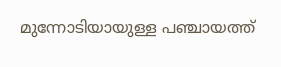മുന്നോടിയായുള്ള പഞ്ചായത്ത്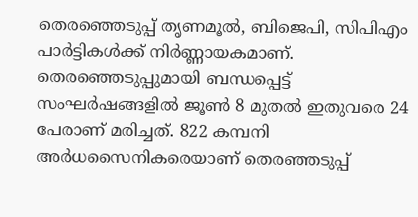തെരഞ്ഞെടുപ്പ് തൃണമൂല്‍, ബിജെപി, സിപിഎം പാര്‍ട്ടികള്‍ക്ക് നിര്‍ണ്ണായകമാണ്. തെരഞ്ഞെടുപ്പുമായി ബന്ധപ്പെട്ട് സംഘര്‍ഷങ്ങളില്‍ ജൂണ്‍ 8 മുതല്‍ ഇതുവരെ 24 പേരാണ് മരിച്ചത്. 822 കമ്പനി അര്‍ധസൈനികരെയാണ് തെരഞ്ഞടുപ്പ്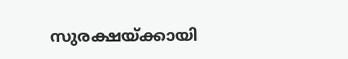സുരക്ഷയ്ക്കായി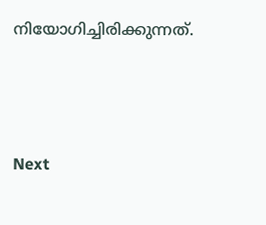നിയോഗിച്ചിരിക്കുന്നത്.





Next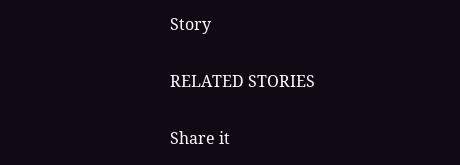Story

RELATED STORIES

Share it